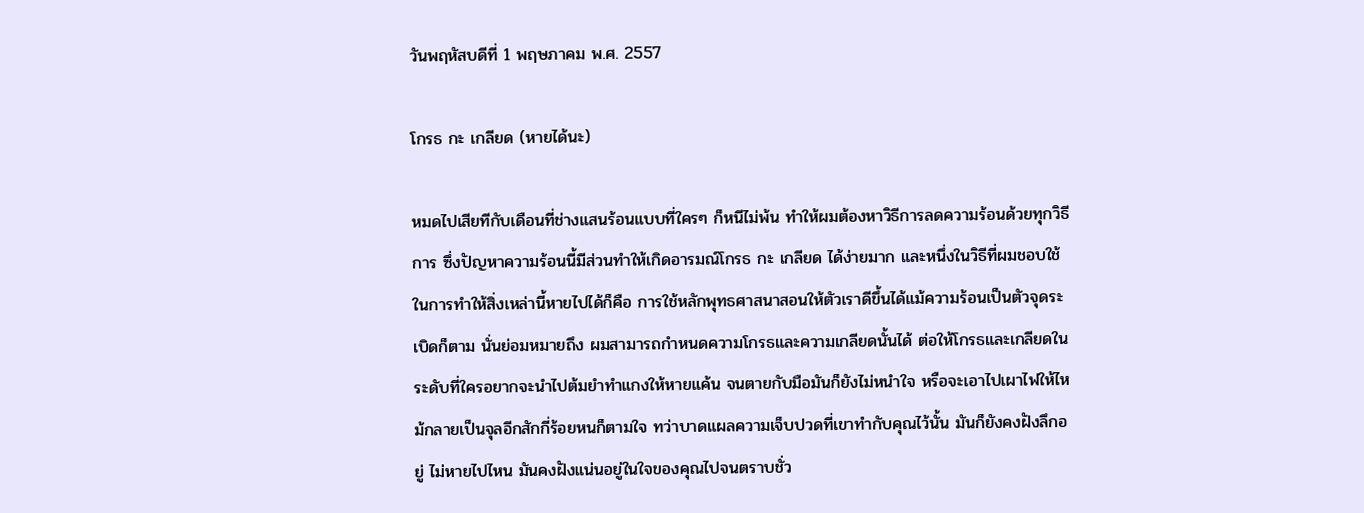วันพฤหัสบดีที่ 1 พฤษภาคม พ.ศ. 2557

โกรธ กะ เกลียด (หายได้นะ)

หมดไปเสียทีกับเดือนที่ช่างแสนร้อนแบบที่ใครๆ ก็หนีไม่พ้น ทำให้ผมต้องหาวิธีการลดความร้อนด้วยทุกวิธีการ ซึ่งปัญหาความร้อนนี้มีส่วนทำให้เกิดอารมณ์โกรธ กะ เกลียด ได้ง่ายมาก และหนึ่งในวิธีที่ผมชอบใช้ในการทำให้สิ่งเหล่านี้หายไปได้ก็คือ การใช้หลักพุทธศาสนาสอนให้ตัวเราดีขึ้นได้แม้ความร้อนเป็นตัวจุดระเบิดก็ตาม นั่นย่อมหมายถึง ผมสามารถกำหนดความโกรธและความเกลียดนั้นได้ ต่อให้โกรธและเกลียดในระดับที่ใครอยากจะนำไปต้มยำทำแกงให้หายแค้น จนตายกับมือมันก็ยังไม่หนำใจ หรือจะเอาไปเผาไฟให้ไหม้กลายเป็นจุลอีกสักกี่ร้อยหนก็ตามใจ ทว่าบาดแผลความเจ็บปวดที่เขาทำกับคุณไว้นั้น มันก็ยังคงฝังลึกอยู่ ไม่หายไปไหน มันคงฝังแน่นอยู่ในใจของคุณไปจนตราบชั่ว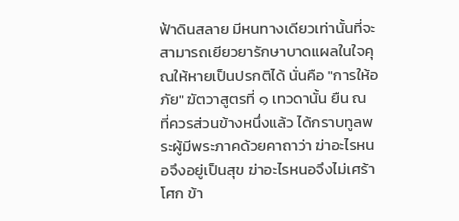ฟ้าดินสลาย มีหนทางเดียวเท่านั้นที่จะสามารถเยียวยารักษาบาดแผลในใจคุณให้หายเป็นปรกติได้ นั่นคือ "การให้อภัย" ฆัตวาสูตรที่ ๑ เทวดานั้น ยืน ณ ที่ควรส่วนข้างหนึ่งแล้ว ได้กราบทูลพระผู้มีพระภาคด้วยคาถาว่า ฆ่าอะไรหนอจึงอยู่เป็นสุข ฆ่าอะไรหนอจึงไม่เศร้าโศก ข้า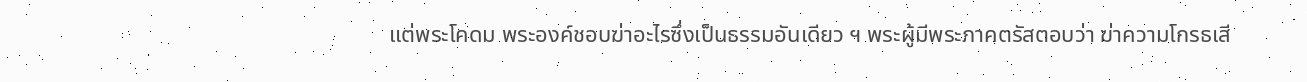แต่พระโคดม พระองค์ชอบฆ่าอะไรซึ่งเป็นธรรมอันเดียว ฯ พระผู้มีพระภาคตรัสตอบว่า ฆ่าความโกรธเสี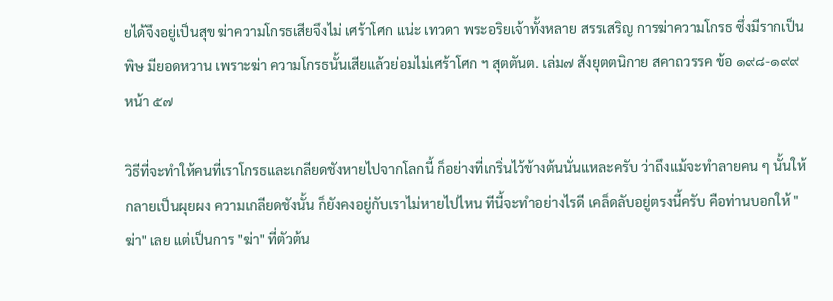ยได้จึงอยู่เป็นสุข ฆ่าความโกรธเสียจึงไม่ เศร้าโศก แน่ะ เทวดา พระอริยเจ้าทั้งหลาย สรรเสริญ การฆ่าความโกรธ ซึ่งมีรากเป็นพิษ มียอดหวาน เพราะฆ่า ความโกรธนั้นเสียแล้วย่อมไม่เศร้าโศก ฯ สุตตันต. เล่ม๗ สังยุตตนิกาย สคาถวรรค ข้อ ๑๙๘-๑๙๙ หน้า ๕๗

วิธีที่จะทำให้คนที่เราโกรธและเกลียดชังหายไปจากโลกนี้ ก็อย่างที่เกริ่นไว้ข้างต้นนั่นแหละครับ ว่าถึงแม้จะทำลายคน ๆ นั้นให้กลายเป็นผุยผง ความเกลียดชังนั้น ก็ยังคงอยู่กับเราไม่หายไปไหน ทีนี้จะทำอย่างไรดี เคล็ดลับอยู่ตรงนี้ครับ คือท่านบอกให้ "ฆ่า" เลย แต่เป็นการ "ฆ่า" ที่ตัวต้น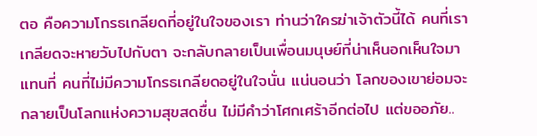ตอ คือความโกรธเกลียดที่อยู่ในใจของเรา ท่านว่าใครฆ่าเจ้าตัวนี้ได้ คนที่เราเกลียดจะหายวับไปกับตา จะกลับกลายเป็นเพื่อนมนุษย์ที่น่าเห็นอกเห็นใจมาแทนที่ คนที่ไม่มีความโกรธเกลียดอยู่ในใจนั่น แน่นอนว่า โลกของเขาย่อมจะกลายเป็นโลกแห่งความสุขสดชื่น ไม่มีคำว่าโศกเศร้าอีกต่อไป แต่ขออภัย..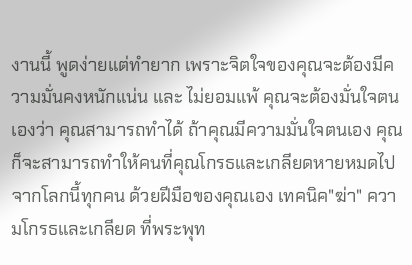งานนี้ พูดง่ายแต่ทำยาก เพราะจิตใจของคุณจะต้องมีความมั่นคงหนักแน่น และ ไม่ยอมแพ้ คุณจะต้องมั่นใจตนเองว่า คุณสามารถทำได้ ถ้าคุณมีความมั่นใจตนเอง คุณก็จะสามารถทำให้คนที่คุณโกรธและเกลียดหายหมดไปจากโลกนี้ทุกคน ด้วยฝีมือของคุณเอง เทคนิค"ฆ่า" ความโกรธและเกลียด ที่พระพุท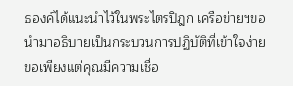ธองค์ได้แนะนำไว้ในพระไตรปิฎก เครือข่ายฯขอนำมาอธิบายเป็นกระบวนการปฏิบัติที่เข้าใจง่าย ขอเพียงแต่คุณมีความเชื่อ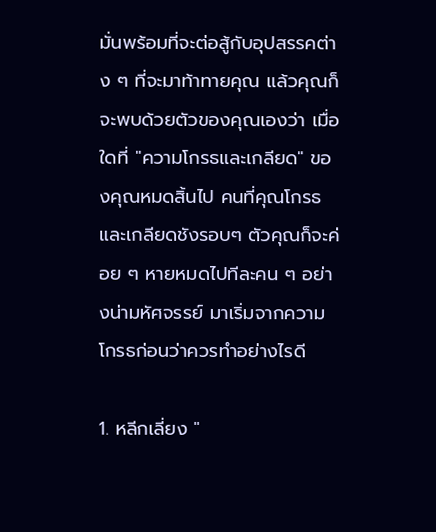มั่นพร้อมที่จะต่อสู้กับอุปสรรคต่าง ๆ ที่จะมาท้าทายคุณ แล้วคุณก็จะพบด้วยตัวของคุณเองว่า เมื่อใดที่ "ความโกรธและเกลียด" ของคุณหมดสิ้นไป คนที่คุณโกรธและเกลียดชังรอบๆ ตัวคุณก็จะค่อย ๆ หายหมดไปทีละคน ๆ อย่างน่ามหัศจรรย์ มาเริ่มจากความโกรธก่อนว่าควรทำอย่างไรดี

1. หลีกเลี่ยง "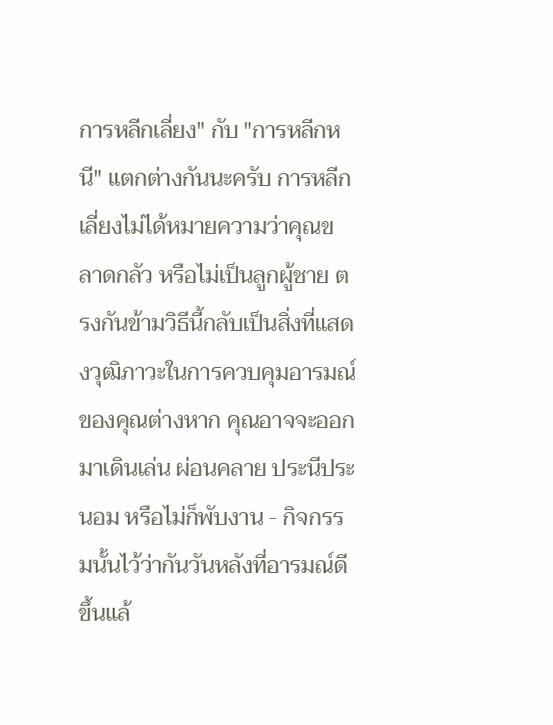การหลีกเลี่ยง" กับ "การหลีกหนี" แตกต่างกันนะครับ การหลีกเลี่ยงไม่ได้หมายความว่าคุณขลาดกลัว หรือไม่เป็นลูกผู้ชาย ตรงกันข้ามวิธีนี้กลับเป็นสิ่งที่แสดงวุฒิภาวะในการควบคุมอารมณ์ของคุณต่างหาก คุณอาจจะออกมาเดินเล่น ผ่อนคลาย ประนีประนอม หรือไม่ก็พับงาน - กิจกรรมนั้นไว้ว่ากันวันหลังที่อารมณ์ดีขึ้นแล้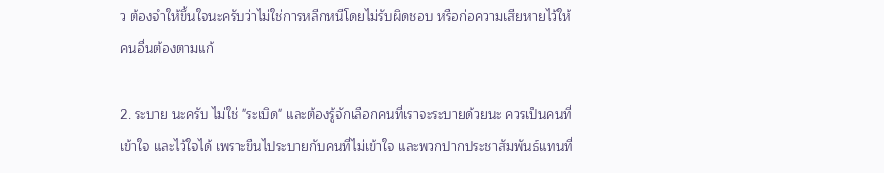ว ต้องจำให้ขึ้นใจนะครับว่าไม่ใช่การหลีกหนีโดยไม่รับผิดชอบ หรือก่อความเสียหายไว้ให้คนอื่นต้องตามแก้

2. ระบาย นะครับ ไม่ใช่ "ระเบิด" และต้องรู้จักเลือกคนที่เราจะระบายด้วยนะ ควรเป็นคนที่เข้าใจ และไว้ใจได้ เพราะขืนไประบายกับคนที่ไม่เข้าใจ และพวกปากประชาสัมพันธ์แทนที่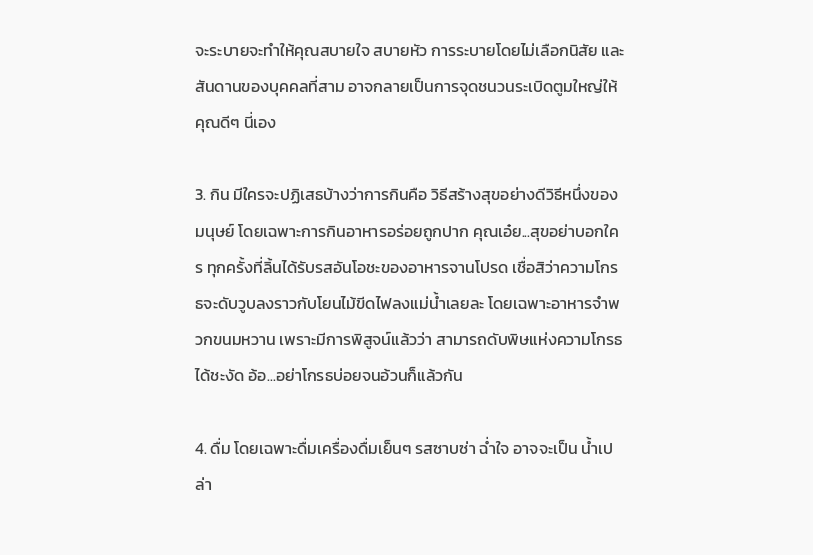จะระบายจะทำให้คุณสบายใจ สบายหัว การระบายโดยไม่เลือกนิสัย และสันดานของบุคคลที่สาม อาจกลายเป็นการจุดชนวนระเบิดตูมใหญ่ให้คุณดีๆ นี่เอง

3. กิน มีใครจะปฏิเสธบ้างว่าการกินคือ วิธีสร้างสุขอย่างดีวิธีหนึ่งของมนุษย์ โดยเฉพาะการกินอาหารอร่อยถูกปาก คุณเอ๋ย...สุขอย่าบอกใคร ทุกครั้งที่ลิ้นได้รับรสอันโอชะของอาหารจานโปรด เชื่อสิว่าความโกรธจะดับวูบลงราวกับโยนไม้ขีดไฟลงแม่น้ำเลยละ โดยเฉพาะอาหารจำพวกขนมหวาน เพราะมีการพิสูจน์แล้วว่า สามารถดับพิษแห่งความโกรธได้ชะงัด อ้อ...อย่าโกรธบ่อยจนอ้วนก็แล้วกัน

4. ดื่ม โดยเฉพาะดื่มเครื่องดื่มเย็นๆ รสซาบซ่า ฉ่ำใจ อาจจะเป็น น้ำเปล่า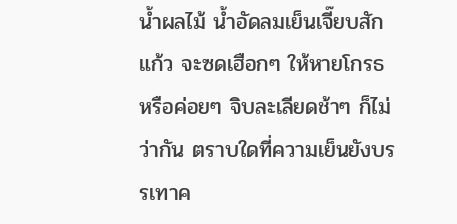น้ำผลไม้ น้ำอัดลมเย็นเจี๊ยบสักแก้ว จะซดเฮือกๆ ให้หายโกรธ หรือค่อยๆ จิบละเลียดช้าๆ ก็ไม่ว่ากัน ตราบใดที่ความเย็นยังบรรเทาค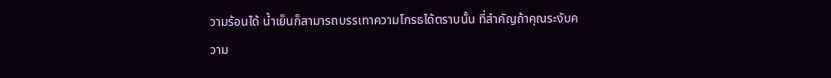วามร้อนได้ น้ำเย็นก็สามารถบรรเทาความโกรธได้ตราบนั้น ที่สำคัญถ้าคุณระงับความ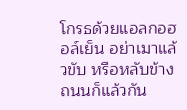โกรธด้วยแอลกอฮอล์เย็น อย่าเมาแล้วขับ หรือหลับข้างถนนก็แล้วกัน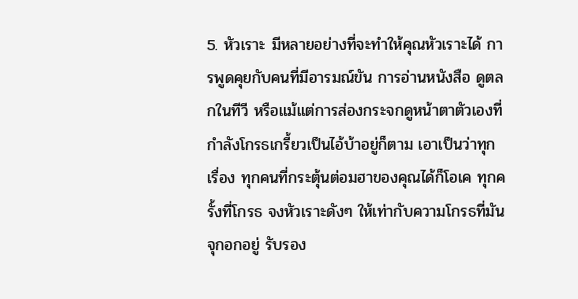5. หัวเราะ มีหลายอย่างที่จะทำให้คุณหัวเราะได้ การพูดคุยกับคนที่มีอารมณ์ขัน การอ่านหนังสือ ดูตลกในทีวี หรือแม้แต่การส่องกระจกดูหน้าตาตัวเองที่กำลังโกรธเกรี้ยวเป็นไอ้บ้าอยู่ก็ตาม เอาเป็นว่าทุกเรื่อง ทุกคนที่กระตุ้นต่อมฮาของคุณได้ก็โอเค ทุกครั้งที่โกรธ จงหัวเราะดังๆ ให้เท่ากับความโกรธที่มันจุกอกอยู่ รับรอง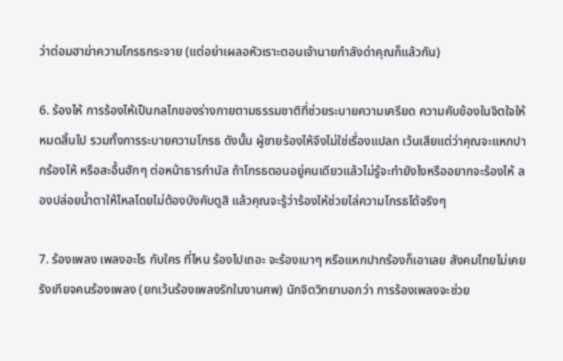ว่าต่อมฮาฆ่าความโกรธกระจาย (แต่อย่าเผลอหัวเราะตอนเจ้านายกำลังด่าคุณก็แล้วกัน)

6. ร้องไห้ การร้องไห้เป็นกลไกของร่างกายตามธรรมชาติที่ช่วยระบายความเครียด ความคับข้องในจิตใจให้หมดสิ้นไป รวมทั้งการระบายความโกรธ ดังนั้น ผู้ชายร้องไห้จึงไม่ใช่เรื่องแปลก เว้นเสียแต่ว่าคุณจะแหกปากร้องไห้ หรือสะอื้นฮักๆ ต่อหน้าธารกำนัล ถ้าโกรธตอนอยู่คนเดียวแล้วไม่รู้จะทำยังไงหรืออยากจะร้องไห้ ลองปล่อยน้ำตาให้ไหลโดยไม่ต้องบังคับดูสิ แล้วคุณจะรู้ว่าร้องไห้ช่วยไล่ความโกรธได้จริงๆ

7. ร้องเพลง เพลงอะไร กับใคร ที่ไหน ร้องไปเถอะ จะร้องเบาๆ หรือแหกปากร้องก็เอาเลย สังคมไทยไม่เคยรังเกียจคนร้องเพลง (ยกเว้นร้องเพลงรักในงานศพ) นักจิตวิทยาบอกว่า การร้องเพลงจะช่วย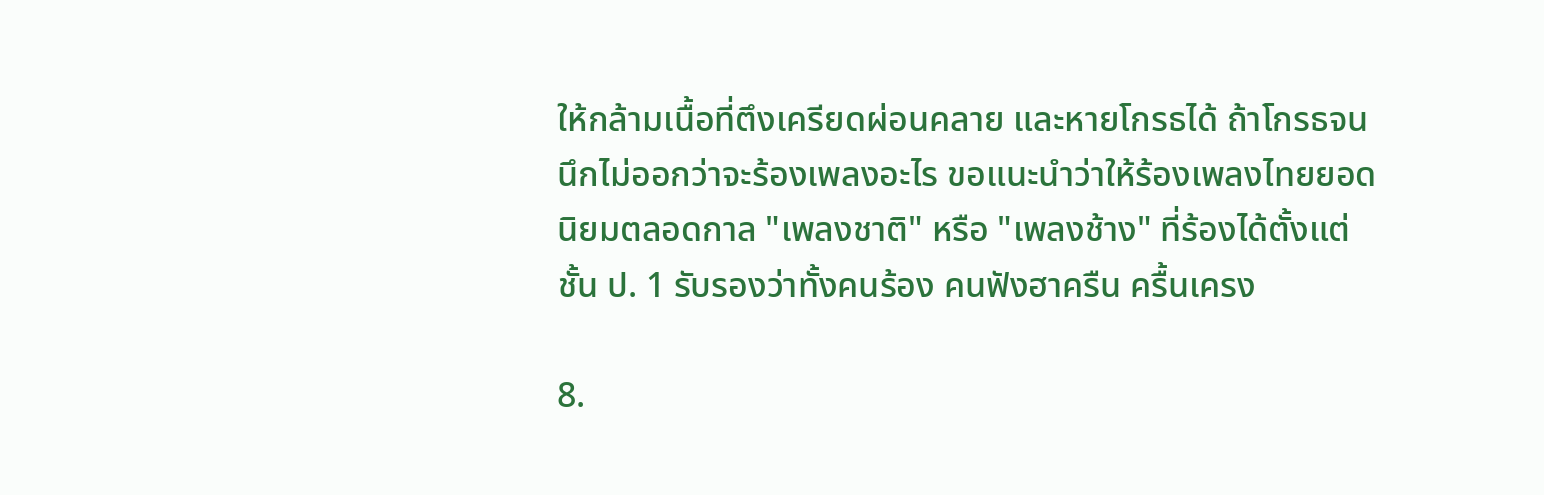ให้กล้ามเนื้อที่ตึงเครียดผ่อนคลาย และหายโกรธได้ ถ้าโกรธจนนึกไม่ออกว่าจะร้องเพลงอะไร ขอแนะนำว่าให้ร้องเพลงไทยยอดนิยมตลอดกาล "เพลงชาติ" หรือ "เพลงช้าง" ที่ร้องได้ตั้งแต่ชั้น ป. 1 รับรองว่าทั้งคนร้อง คนฟังฮาครืน ครื้นเครง

8.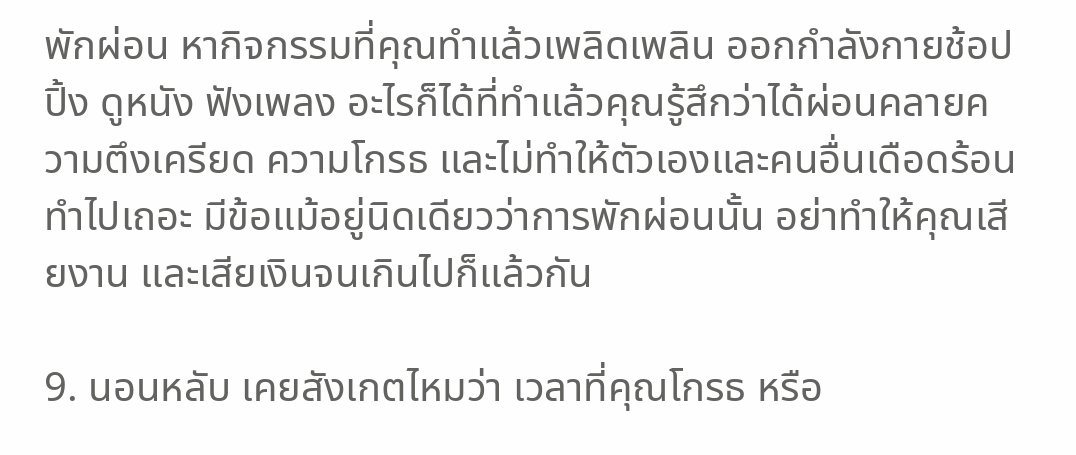พักผ่อน หากิจกรรมที่คุณทำแล้วเพลิดเพลิน ออกกำลังกายช้อปปิ้ง ดูหนัง ฟังเพลง อะไรก็ได้ที่ทำแล้วคุณรู้สึกว่าได้ผ่อนคลายความตึงเครียด ความโกรธ และไม่ทำให้ตัวเองและคนอื่นเดือดร้อนทำไปเถอะ มีข้อแม้อยู่นิดเดียวว่าการพักผ่อนนั้น อย่าทำให้คุณเสียงาน และเสียเงินจนเกินไปก็แล้วกัน

9. นอนหลับ เคยสังเกตไหมว่า เวลาที่คุณโกรธ หรือ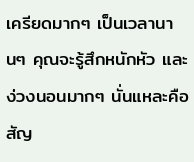เครียดมากๆ เป็นเวลานานๆ คุณจะรู้สึกหนักหัว และง่วงนอนมากๆ นั่นแหละคือ สัญ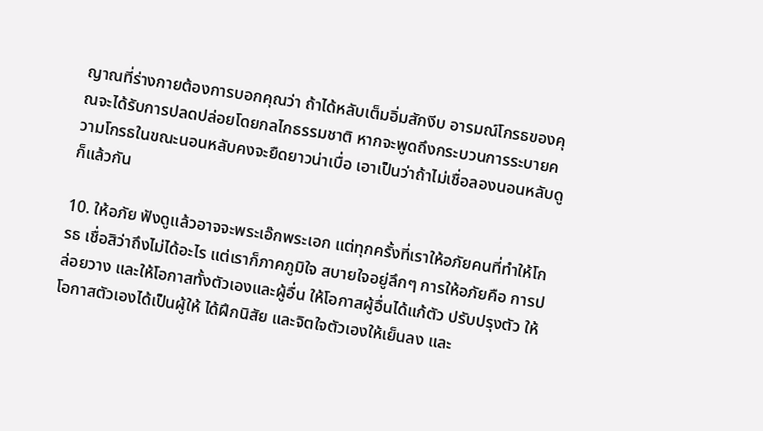ญาณที่ร่างกายต้องการบอกคุณว่า ถ้าได้หลับเต็มอิ่มสักงีบ อารมณ์โกรธของคุณจะได้รับการปลดปล่อยโดยกลไกธรรมชาติ หากจะพูดถึงกระบวนการระบายความโกรธในขณะนอนหลับคงจะยืดยาวน่าเบื่อ เอาเป็นว่าถ้าไม่เชื่อลองนอนหลับดูก็แล้วกัน

10. ให้อภัย ฟังดูแล้วอาจจะพระเอ๊กพระเอก แต่ทุกครั้งที่เราให้อภัยคนที่ทำให้โกรธ เชื่อสิว่าถึงไม่ได้อะไร แต่เราก็ภาคภูมิใจ สบายใจอยู่ลึกๆ การให้อภัยคือ การปล่อยวาง และให้โอกาสทั้งตัวเองและผู้อื่น ให้โอกาสผู้อื่นได้แก้ตัว ปรับปรุงตัว ให้โอกาสตัวเองได้เป็นผู้ให้ ได้ฝึกนิสัย และจิตใจตัวเองให้เย็นลง และ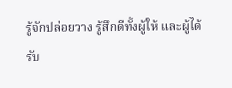รู้จักปล่อยวาง รู้สึกดีทั้งผู้ให้ และผู้ได้รับ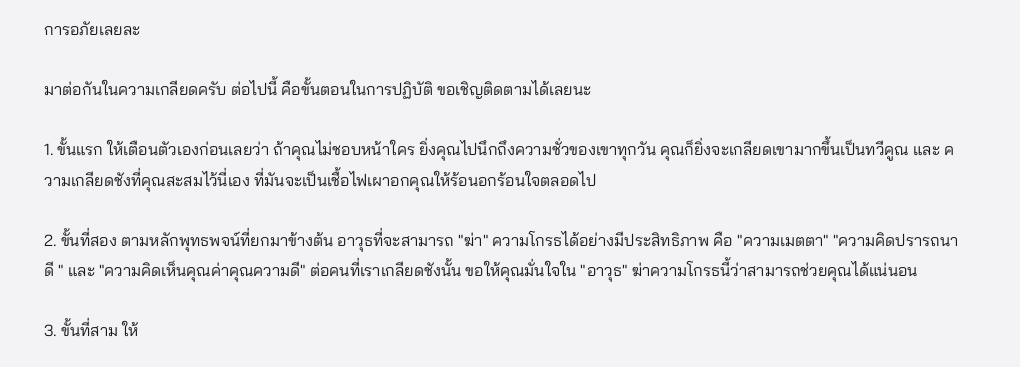การอภัยเลยละ

มาต่อกันในความเกลียดครับ ต่อไปนี้ คือขั้นตอนในการปฏิบัติ ขอเชิญติดตามได้เลยนะ

1. ขั้นแรก ให้เตือนตัวเองก่อนเลยว่า ถ้าคุณไม่ชอบหน้าใคร ยิ่งคุณไปนึกถึงความชั่วของเขาทุกวัน คุณก็ยิ่งจะเกลียดเขามากขึ้นเป็นทวีคูณ และ ความเกลียดชังที่คุณสะสมไว้นี่เอง ที่มันจะเป็นเชื้อไฟเผาอกคุณให้ร้อนอกร้อนใจตลอดไป

2. ขั้นที่สอง ตามหลักพุทธพจน์ที่ยกมาข้างต้น อาวุธที่จะสามารถ "ฆ่า" ความโกรธได้อย่างมีประสิทธิภาพ คือ "ความเมตตา" "ความคิดปรารถนาดี " และ "ความคิดเห็นคุณค่าคุณความดี" ต่อคนที่เราเกลียดชังนั้น ขอให้คุณมั่นใจใน "อาวุธ" ฆ่าความโกรธนี้ว่าสามารถช่วยคุณได้แน่นอน

3. ขั้นที่สาม ให้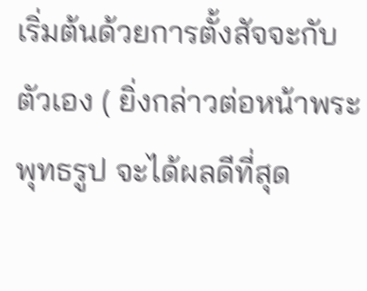เริ่มต้นด้วยการตั้งสัจจะกับตัวเอง ( ยิ่งกล่าวต่อหน้าพระพุทธรูป จะได้ผลดีที่สุด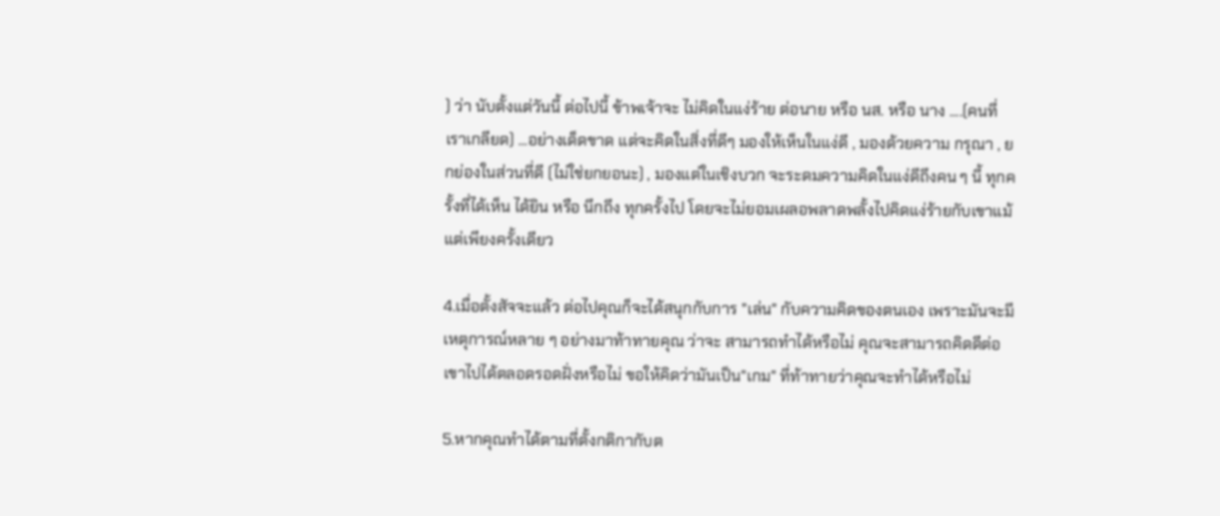) ว่า นับตั้งแต่วันนี้ ต่อไปนี้ ข้าพเจ้าจะ ไม่คิดในแง่ร้าย ต่อนาย หรือ นส. หรือ นาง ....(คนที่เราเกลียด) ...อย่างเด็ดขาด แต่จะคิดในสิ่งที่ดีๆ มองให้เห็นในแง่ดี , มองด้วยความ กรุณา , ยกย่องในส่วนที่ดี (ไม่ใช่ยกยอนะ) , มองแต่ในเชิงบวก จะระดมความคิดในแง่ดีถึงคน ๆ นี้ ทุกครั้งที่ได้เห็น ได้ยิน หรือ นึกถึง ทุกครั้งไป โดยจะไม่ยอมเผลอพลาดพลั้งไปคิดแง่ร้ายกับเขาแม้แต่เพียงครั้งเดียว

4.เมื่อตั้งสัจจะแล้ว ต่อไปคุณก็จะได้สนุกกับการ "เล่น" กับความคิดของตนเอง เพราะมันจะมีเหตุการณ์หลาย ๆ อย่างมาท้าทายคุณ ว่าจะ สามารถทำได้หรือไม่ คุณจะสามารถคิดดีต่อเขาไปได้ตลอดรอดฝั่งหรือไม่ ขอให้คิดว่ามันเป็น"เกม" ที่ท้าทายว่าคุณจะทำได้หรือไม่

5.หากคุณทำได้ตามที่ตั้งกติกากับต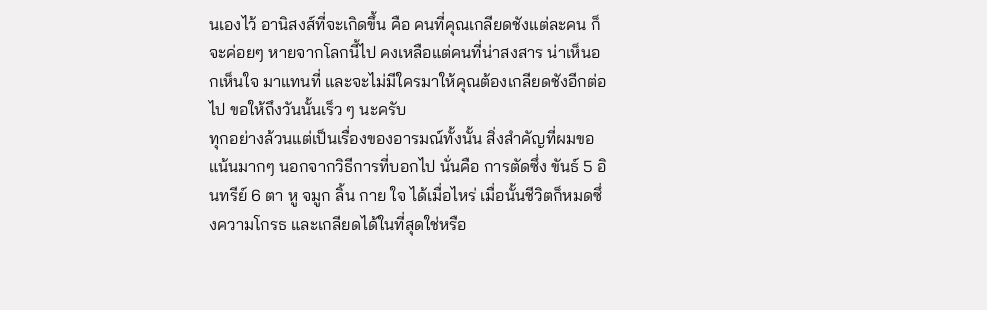นเองไว้ อานิสงส์ที่จะเกิดขึ้น คือ คนที่คุณเกลียดชังแต่ละคน ก็จะค่อยๆ หายจากโลกนี้ไป คงเหลือแต่คนที่น่าสงสาร น่าเห็นอกเห็นใจ มาแทนที่ และจะไม่มีใครมาให้คุณต้องเกลียดชังอีกต่อไป ขอให้ถึงวันนั้นเร็ว ๆ นะครับ
ทุกอย่างล้วนแต่เป็นเรื่องของอารมณ์ทั้งนั้น สิ่งสำคัญที่ผมขอแน้นมากๆ นอกจากวิธีการที่บอกไป นั่นคือ การตัดซึ่ง ขันธ์ 5 อินทรีย์ 6 ตา หู จมูก ลิ้น กาย ใจ ได้เมื่อไหร่ เมื่อนั้นชีวิตก็หมดซึ่งความโกรธ และเกลียดได้ในที่สุดใช่หรือ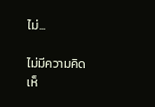ไม่...

ไม่มีความคิดเห็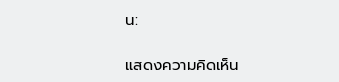น:

แสดงความคิดเห็น